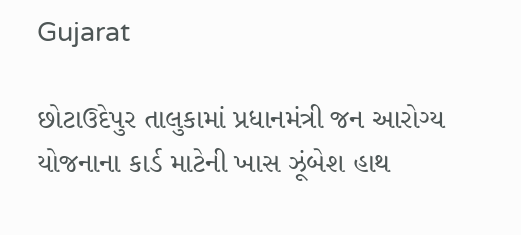Gujarat

છોટાઉદેપુર તાલુકામાં પ્રધાનમંત્રી જન આરોગ્ય યોજનાના કાર્ડ માટેની ખાસ ઝૂંબેશ હાથ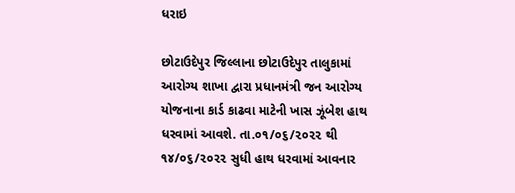ધરાઇ

છોટાઉદેપુર જિલ્લાના છોટાઉદેપુર તાલુકામાં આરોગ્ય શાખા દ્વારા પ્રધાનમંત્રી જન આરોગ્ય યોજનાના કાર્ડ કાઢવા માટેની ખાસ ઝૂંબેશ હાથ ધરવામાં આવશે. તા.૦૧/૦૬/૨૦૨૨ થી ૧૪/૦૬/૨૦૨૨ સુધી હાથ ધરવામાં આવનાર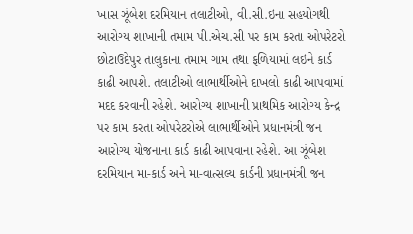ખાસ ઝૂંબેશ દરમિયાન તલાટીઓ, વી.સી.ઇના સહયોગથી આરોગ્ય શાખાની તમામ પી.એચ.સી પર કામ કરતા ઓપરેટરો છોટાઉદેપુર તાલુકાના તમામ ગામ તથા ફળિયામાં લઇને કાર્ડ કાઢી આપશે. તલાટીઓ લાભાર્થીઓને દાખલો કાઢી આપવામાં મદદ કરવાની રહેશે. આરોગ્ય શાખાની પ્રાથમિક આરોગ્ય કેન્દ્ર પર કામ કરતા ઓપરેટરોએ લાભાર્થીઓને પ્રધાનમંત્રી જન આરોગ્ય યોજનાના કાર્ડ કાઢી આપવાના રહેશે. આ ઝૂંબેશ દરમિયાન મા-કાર્ડ અને મા-વાત્સલ્ય કાર્ડની પ્રધાનમંત્રી જન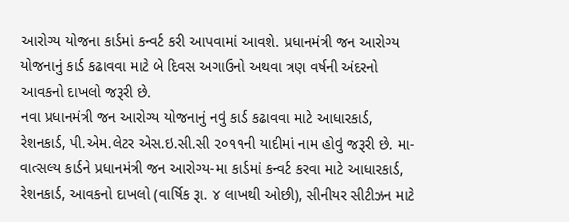આરોગ્ય યોજના કાર્ડમાં કન્વર્ટ કરી આપવામાં આવશે. પ્રધાનમંત્રી જન આરોગ્ય યોજનાનું કાર્ડ કઢાવવા માટે બે દિવસ અગાઉનો અથવા ત્રણ વર્ષની અંદરનો આવકનો દાખલો જરૂરી છે.
નવા પ્રધાનમંત્રી જન આરોગ્ય યોજનાનું નવું કાર્ડ કઢાવવા માટે આધારકાર્ડ, રેશનકાર્ડ, પી.એમ.લેટર એસ.ઇ.સી.સી ૨૦૧૧ની યાદીમાં નામ હોવું જરૂરી છે. મા-વાત્સલ્ય કાર્ડને પ્રધાનમંત્રી જન આરોગ્ય-મા કાર્ડમાં કન્વર્ટ કરવા માટે આધારકાર્ડ, રેશનકાર્ડ, આવકનો દાખલો (વાર્ષિક રૂા. ૪ લાખથી ઓછી), સીનીયર સીટીઝન માટે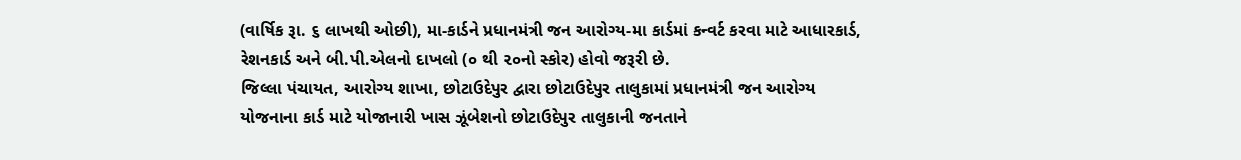(વાર્ષિક રૂા. ૬ લાખથી ઓછી), મા-કાર્ડને પ્રધાનમંત્રી જન આરોગ્ય-મા કાર્ડમાં કન્વર્ટ કરવા માટે આધારકાર્ડ, રેશનકાર્ડ અને બી.પી.એલનો દાખલો (૦ થી ૨૦નો સ્કોર) હોવો જરૂરી છે.
જિલ્લા પંચાયત, આરોગ્ય શાખા, છોટાઉદેપુર દ્વારા છોટાઉદેપુર તાલુકામાં પ્રધાનમંત્રી જન આરોગ્ય યોજનાના કાર્ડ માટે યોજાનારી ખાસ ઝૂંબેશનો છોટાઉદેપુર તાલુકાની જનતાને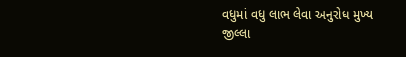વધુમાં વધુ લાભ લેવા અનુરોધ મુખ્ય જીલ્લા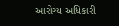આરોગ્ય અધિકારી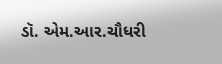ડૉ. એમ.આર.ચૌધરી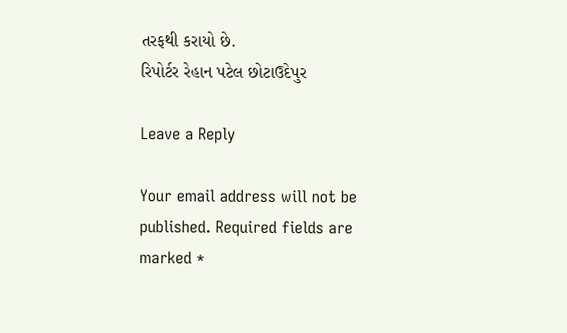તરફથી કરાયો છે.
રિપોર્ટર રેહાન પટેલ છોટાઉદેપુર

Leave a Reply

Your email address will not be published. Required fields are marked *